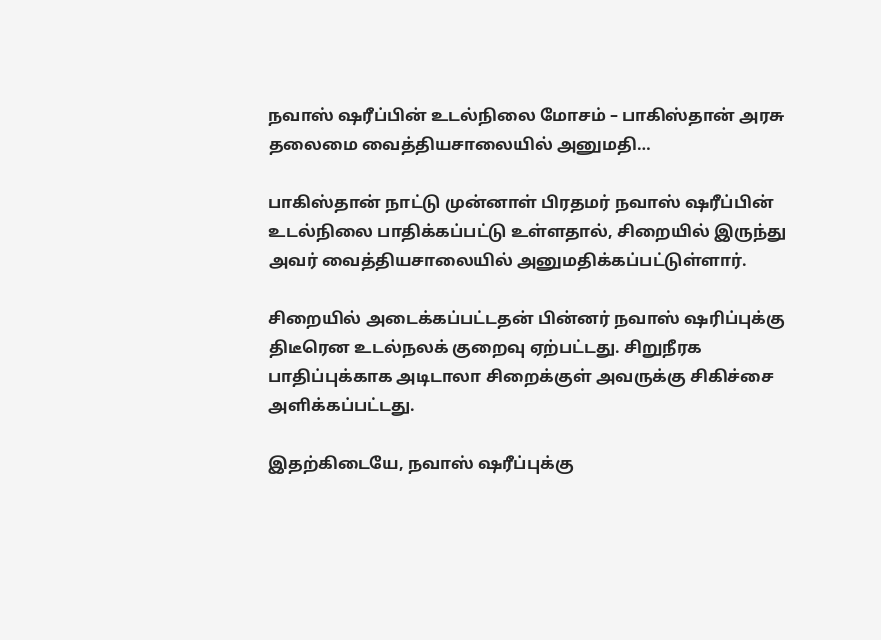நவாஸ் ஷரீப்பின் உடல்நிலை மோசம் – பாகிஸ்தான் அரசு தலைமை வைத்தியசாலையில் அனுமதி…

பாகிஸ்தான் நாட்டு முன்னாள் பிரதமர் நவாஸ் ஷரீப்பின் உடல்நிலை பாதிக்கப்பட்டு உள்ளதால், சிறையில் இருந்து அவர் வைத்தியசாலையில் அனுமதிக்கப்பட்டுள்ளார்.

சிறையில் அடைக்கப்பட்டதன் பின்னர் நவாஸ் ஷரிப்புக்கு திடீரென உடல்நலக் குறைவு ஏற்பட்டது. சிறுநீரக பாதிப்புக்காக அடிடாலா சிறைக்குள் அவருக்கு சிகிச்சை அளிக்கப்பட்டது.

இதற்கிடையே, நவாஸ் ஷரீப்புக்கு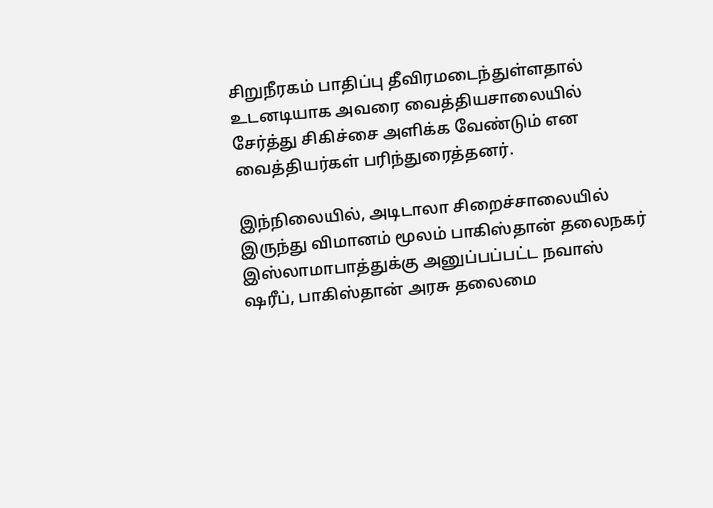சிறுநீரகம் பாதிப்பு தீவிரமடைந்துள்ளதால் உடனடியாக அவரை வைத்தியசாலையில் சேர்த்து சிகிச்சை அளிக்க வேண்டும் என வைத்தியர்கள் பரிந்துரைத்தனர்.

இந்நிலையில், அடிடாலா சிறைச்சாலையில் இருந்து விமானம் மூலம் பாகிஸ்தான் தலைநகர் இஸ்லாமாபாத்துக்கு அனுப்பப்பட்ட நவாஸ் ஷரீப், பாகிஸ்தான் அரசு தலைமை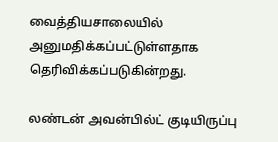வைத்தியசாலையில் அனுமதிக்கப்பட்டுள்ளதாக தெரிவிக்கப்படுகின்றது.

லண்டன் அவன்பில்ட் குடியிருப்பு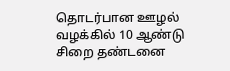தொடர்பான ஊழல் வழக்கில் 10 ஆண்டு சிறை தண்டனை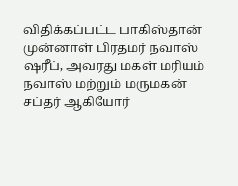விதிக்கப்பட்ட பாகிஸ்தான் முன்னாள் பிரதமர் நவாஸ் ஷரீப், அவரது மகள் மரியம் நவாஸ் மற்றும் மருமகன் சப்தர் ஆகியோர்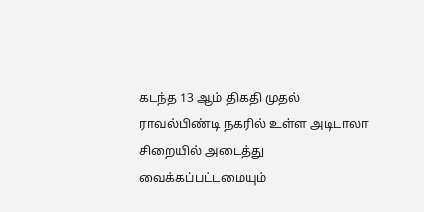கடந்த 13 ஆம் திகதி முதல் ராவல்பிண்டி நகரில் உள்ள அடிடாலா சிறையில் அடைத்து வைக்கப்பட்டமையும்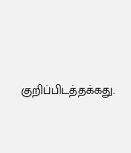குறிப்பிடத்தக்கது.